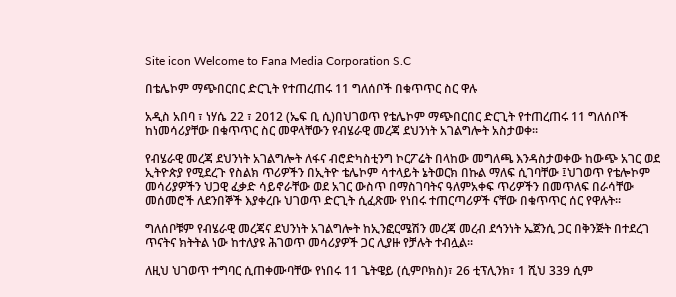Site icon Welcome to Fana Media Corporation S.C

በቴሌኮም ማጭበርበር ድርጊት የተጠረጠሩ 11 ግለሰቦች በቁጥጥር ስር ዋሉ

አዲስ አበባ ፣ ነሃሴ 22 ፣ 2012 (ኤፍ ቢ ሲ)በህገወጥ የቴሌኮም ማጭበርበር ድርጊት የተጠረጠሩ 11 ግለሰቦች ከነመሳሪያቸው በቁጥጥር ስር መዋላቸውን የብሄራዊ መረጃ ደህንነት አገልግሎት አስታወቀ፡፡

የብሄራዊ መረጃ ደህንነት አገልግሎት ለፋና ብሮድካስቲንግ ኮርፖሬት በላከው መግለጫ እንዳስታወቀው ከውጭ አገር ወደ ኢትዮጵያ የሚደረጉ የስልክ ጥሪዎችን በኢትዮ ቴሌኮም ሳተላይት ኔትወርክ በኩል ማለፍ ሲገባቸው ፤ህገወጥ የቴሎኮም መሳሪያዎችን ህጋዊ ፈቃድ ሳይኖራቸው ወደ አገር ውስጥ በማስገባትና ዓለምአቀፍ ጥሪዎችን በመጥለፍ በራሳቸው መሰመሮች ለደንበኞች እያቀረቡ ህገወጥ ድርጊት ሲፈጽሙ የነበሩ ተጠርጣሪዎች ናቸው በቁጥጥር ሰር የዋሉት፡፡

ግለሰቦቹም የብሄራዊ መረጃና ደህንነት አገልግሎት ከኢንፎርሜሽን መረጃ መረብ ደኅንነት ኤጀንሲ ጋር በቅንጅት በተደረገ ጥናትና ክትትል ነው ከተለያዩ ሕገወጥ መሳሪያዎች ጋር ሊያዙ የቻሉት ተብሏል፡፡

ለዚህ ህገወጥ ተግባር ሲጠቀሙባቸው የነበሩ 11 ጌትዌይ (ሲምቦክስ)፣ 26 ቲፕሊንክ፣ 1 ሺህ 339 ሲም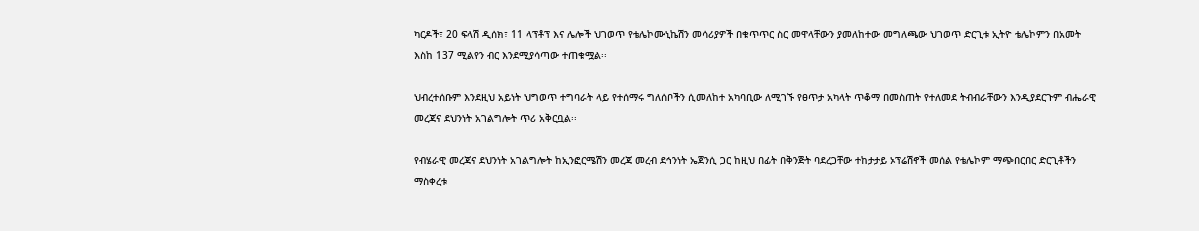ካርዶች፣ 20 ፍላሽ ዲሰክ፣ 11 ላፕቶፕ እና ሌሎች ህገወጥ የቴሌኮሙኒኬሽን መሳሪያዎች በቁጥጥር ስር መዋላቸውን ያመለከተው መግለጫው ህገወጥ ድርጊቱ ኢትዮ ቴሌኮምን በአመት እስከ 137 ሚልየን ብር እንደሚያሳጣው ተጠቁሟል፡፡

ህብረተሰቡም እንደዚህ አይነት ህግወጥ ተግባራት ላይ የተሰማሩ ግለሰቦችን ሲመለከተ አካባቢው ለሚገኙ የፀጥታ አካላት ጥቆማ በመስጠት የተለመደ ትብብራቸውን እንዲያደርጉም ብሔራዊ መረጃና ደህንነት አገልግሎት ጥሪ አቅርቧል፡፡

የብሄራዊ መረጃና ደህንነት አገልግሎት ከኢንፎርሜሽን መረጃ መረብ ደኅንነት ኤጀንሲ ጋር ከዚህ በፊት በቅንጅት ባደረጋቸው ተከታታይ ኦፕሬሽኖች መሰል የቴሌኮም ማጭበርበር ድርጊቶችን ማስቀረቱ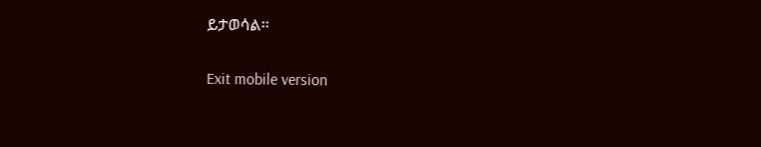ይታወሳል፡፡

Exit mobile version